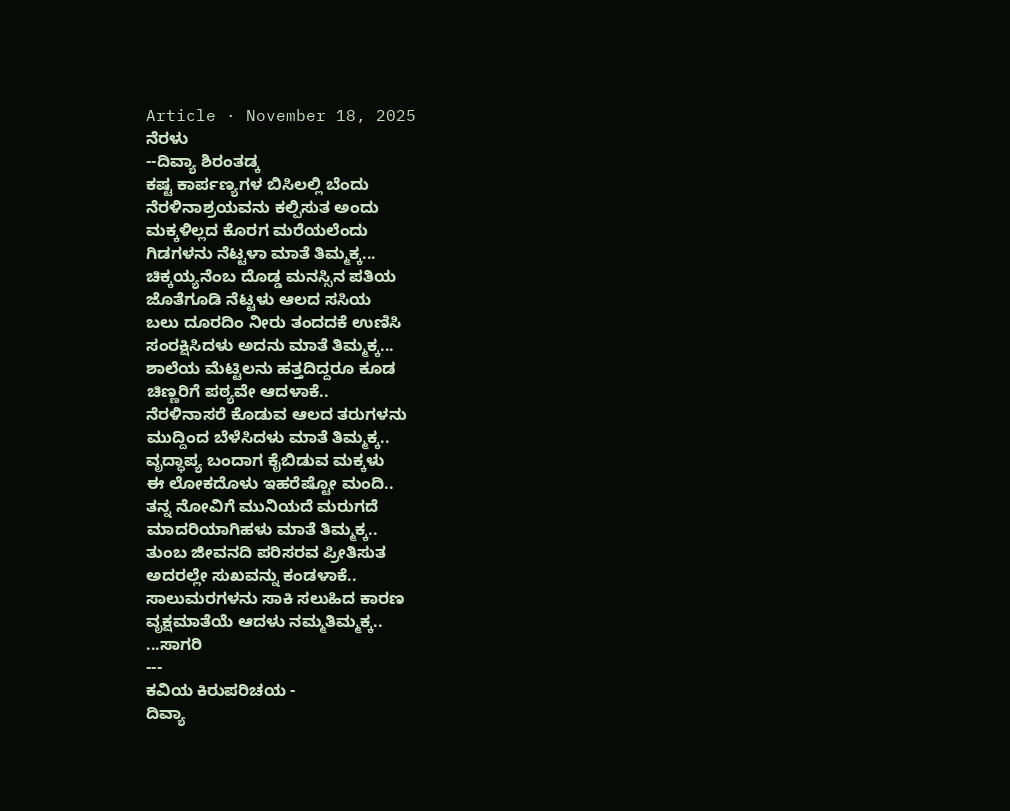Article · November 18, 2025
ನೆರಳು
--ದಿವ್ಯಾ ಶಿರಂತಡ್ಕ
ಕಷ್ಟ ಕಾರ್ಪಣ್ಯಗಳ ಬಿಸಿಲಲ್ಲಿ ಬೆಂದು
ನೆರಳಿನಾಶ್ರಯವನು ಕಲ್ಪಿಸುತ ಅಂದು
ಮಕ್ಕಳಿಲ್ಲದ ಕೊರಗ ಮರೆಯಲೆಂದು
ಗಿಡಗಳನು ನೆಟ್ಟಳಾ ಮಾತೆ ತಿಮ್ಮಕ್ಕ...
ಚಿಕ್ಕಯ್ಯನೆಂಬ ದೊಡ್ಡ ಮನಸ್ಸಿನ ಪತಿಯ
ಜೊತೆಗೂಡಿ ನೆಟ್ಟಳು ಆಲದ ಸಸಿಯ
ಬಲು ದೂರದಿಂ ನೀರು ತಂದದಕೆ ಉಣಿಸಿ
ಸಂರಕ್ಷಿಸಿದಳು ಅದನು ಮಾತೆ ತಿಮ್ಮಕ್ಕ...
ಶಾಲೆಯ ಮೆಟ್ಟಿಲನು ಹತ್ತದಿದ್ದರೂ ಕೂಡ
ಚಿಣ್ಣರಿಗೆ ಪಠ್ಯವೇ ಆದಳಾಕೆ..
ನೆರಳಿನಾಸರೆ ಕೊಡುವ ಆಲದ ತರುಗಳನು
ಮುದ್ದಿಂದ ಬೆಳೆಸಿದಳು ಮಾತೆ ತಿಮ್ಮಕ್ಕ..
ವೃದ್ಧಾಪ್ಯ ಬಂದಾಗ ಕೈಬಿಡುವ ಮಕ್ಕಳು
ಈ ಲೋಕದೊಳು ಇಹರೆಷ್ಟೋ ಮಂದಿ..
ತನ್ನ ನೋವಿಗೆ ಮುನಿಯದೆ ಮರುಗದೆ
ಮಾದರಿಯಾಗಿಹಳು ಮಾತೆ ತಿಮ್ಮಕ್ಕ..
ತುಂಬ ಜೀವನದಿ ಪರಿಸರವ ಪ್ರೀತಿಸುತ
ಅದರಲ್ಲೇ ಸುಖವನ್ನು ಕಂಡಳಾಕೆ..
ಸಾಲುಮರಗಳನು ಸಾಕಿ ಸಲುಹಿದ ಕಾರಣ
ವೃಕ್ಷಮಾತೆಯೆ ಆದಳು ನಮ್ಮತಿಮ್ಮಕ್ಕ..
...ಸಾಗರಿ
---
ಕವಿಯ ಕಿರುಪರಿಚಯ -
ದಿವ್ಯಾ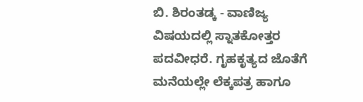ಬಿ. ಶಿರಂತಡ್ಕ - ವಾಣಿಜ್ಯ ವಿಷಯದಲ್ಲಿ ಸ್ನಾತಕೋತ್ತರ ಪದವೀಧರೆ. ಗೃಹಕೃತ್ಯದ ಜೊತೆಗೆ ಮನೆಯಲ್ಲೇ ಲೆಕ್ಕಪತ್ರ ಹಾಗೂ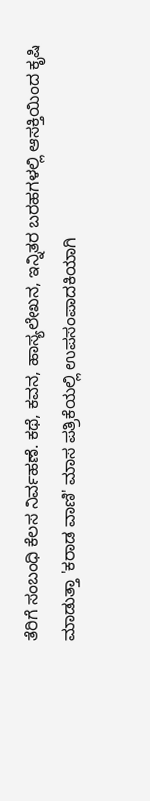ತೆರಿಗೆ ಸಂಬಂಧಿ ಕೆಲಸ ನಿರ್ವಹಣೆ. ಕಥೆ, ಕವನ, ಹಾಸ್ಯಲೇಖನ, ಇನ್ನಿತರ ಬರಹಗಳಲ್ಲಿ ಆಸಕ್ತಿಯಿಂದ ಕೃಷಿ ಮಾಡುತ್ತಾ 'ಕರಾಡ ವಾಣಿ' ಮಾಸ ಪತ್ರಿಕೆಯಲ್ಲಿ ಉಪಸಂಪಾದಕಿಯಾಗಿ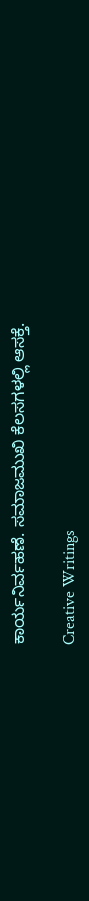ಕಾರ್ಯನಿರ್ವಹಣೆ. ಸಮಾಜಮುಖಿ ಕೆಲಸಗಳಲ್ಲಿ ಆಸಕ್ತೆ.

Creative Writings